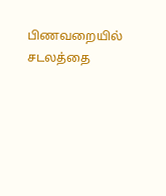பிணவறையில் சடலத்தை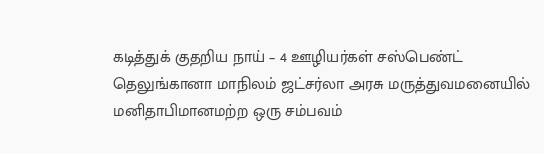கடித்துக் குதறிய நாய் – 4 ஊழியர்கள் சஸ்பெண்ட்
தெலுங்கானா மாநிலம் ஜட்சர்லா அரசு மருத்துவமனையில் மனிதாபிமானமற்ற ஒரு சம்பவம்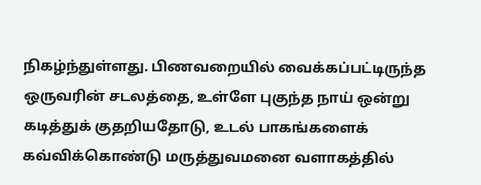நிகழ்ந்துள்ளது. பிணவறையில் வைக்கப்பட்டிருந்த ஒருவரின் சடலத்தை, உள்ளே புகுந்த நாய் ஒன்று கடித்துக் குதறியதோடு, உடல் பாகங்களைக் கவ்விக்கொண்டு மருத்துவமனை வளாகத்தில்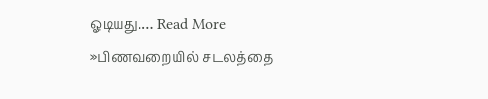ஓடியது.… Read More »பிணவறையில் சடலத்தை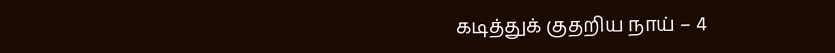கடித்துக் குதறிய நாய் – 4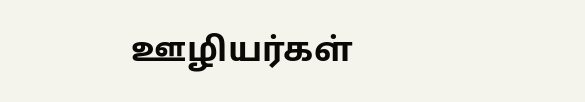ஊழியர்கள்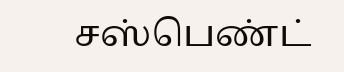சஸ்பெண்ட்